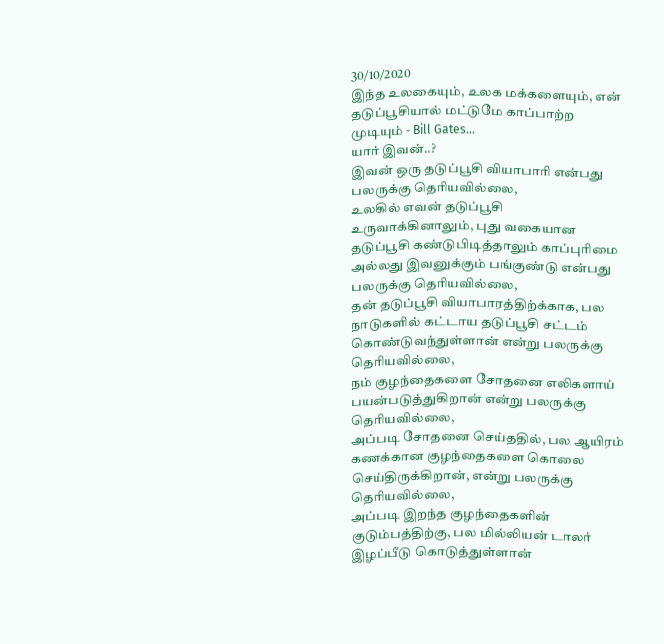30/10/2020
இந்த உலகையும், உலக மக்களையும், என் தடுப்பூசியால் மட்டுமே காப்பாற்ற முடியும் - Bill Gates...
யார் இவன்..?
இவன் ஒரு தடுப்பூசி வியாபாரி என்பது பலருக்கு தெரியவில்லை,
உலகில் எவன் தடுப்பூசி உருவாக்கினாலும், புது வகையான தடுப்பூசி கண்டுபிடித்தாலும் காப்புரிமை அல்லது இவனுக்கும் பங்குண்டு என்பது பலருக்கு தெரியவில்லை,
தன் தடுப்பூசி வியாபாரத்திற்க்காக, பல நாடுகளில் கட்டாய தடுப்பூசி சட்டம் கொண்டுவந்துள்ளான் என்று பலருக்கு தெரியவில்லை,
நம் குழந்தைகளை சோதனை எலிகளாய் பயன்படுத்துகிறான் என்று பலருக்கு தெரியவில்லை,
அப்படி சோதனை செய்ததில், பல ஆயிரம் கணக்கான குழந்தைகளை கொலை செய்திருக்கிறான், என்று பலருக்கு தெரியவில்லை,
அப்படி இறந்த குழந்தைகளின் குடும்பத்திற்கு, பல மில்லியன் டாலர் இழப்பீடு கொடுத்துள்ளான்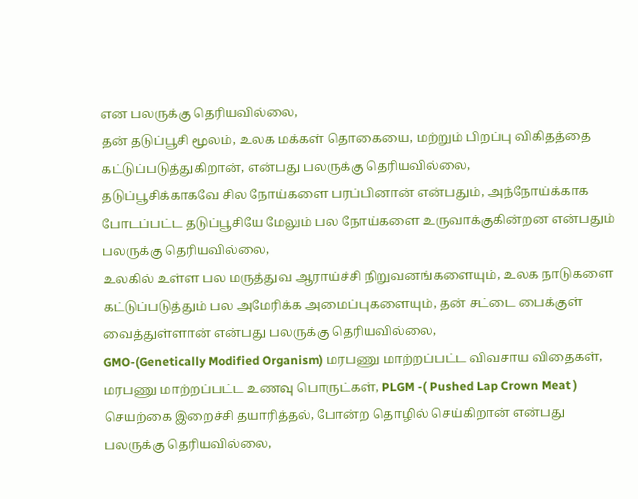என பலருக்கு தெரியவில்லை,
தன் தடுப்பூசி மூலம், உலக மக்கள் தொகையை, மற்றும் பிறப்பு விகிதத்தை கட்டுப்படுத்துகிறான், என்பது பலருக்கு தெரியவில்லை,
தடுப்பூசிக்காகவே சில நோய்களை பரப்பினான் என்பதும், அந்நோய்க்காக போடப்பட்ட தடுப்பூசியே மேலும் பல நோய்களை உருவாக்குகின்றன என்பதும் பலருக்கு தெரியவில்லை,
உலகில் உள்ள பல மருத்துவ ஆராய்ச்சி நிறுவனங்களையும், உலக நாடுகளை கட்டுப்படுத்தும் பல அமேரிக்க அமைப்புகளையும், தன் சட்டை பைக்குள் வைத்துள்ளான் என்பது பலருக்கு தெரியவில்லை,
GMO-(Genetically Modified Organism) மரபணு மாற்றப்பட்ட விவசாய விதைகள், மரபணு மாற்றப்பட்ட உணவு பொருட்கள், PLGM -( Pushed Lap Crown Meat ) செயற்கை இறைச்சி தயாரித்தல், போன்ற தொழில் செய்கிறான் என்பது பலருக்கு தெரியவில்லை,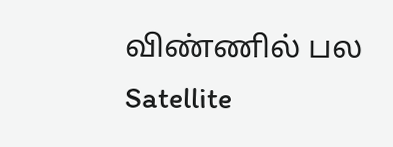விண்ணில் பல Satellite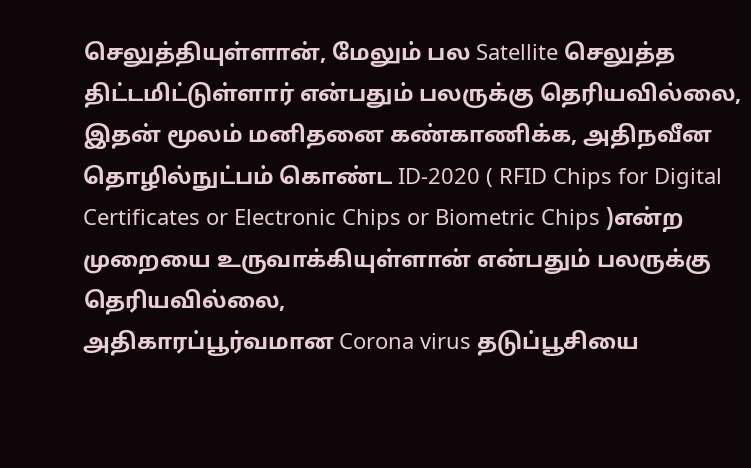செலுத்தியுள்ளான், மேலும் பல Satellite செலுத்த திட்டமிட்டுள்ளார் என்பதும் பலருக்கு தெரியவில்லை,
இதன் மூலம் மனிதனை கண்காணிக்க, அதிநவீன தொழில்நுட்பம் கொண்ட ID-2020 ( RFID Chips for Digital Certificates or Electronic Chips or Biometric Chips )என்ற முறையை உருவாக்கியுள்ளான் என்பதும் பலருக்கு தெரியவில்லை,
அதிகாரப்பூர்வமான Corona virus தடுப்பூசியை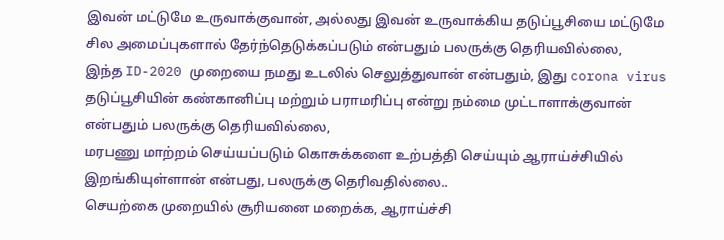இவன் மட்டுமே உருவாக்குவான், அல்லது இவன் உருவாக்கிய தடுப்பூசியை மட்டுமே சில அமைப்புகளால் தேர்ந்தெடுக்கப்படும் என்பதும் பலருக்கு தெரியவில்லை,
இந்த ID-2020 முறையை நமது உடலில் செலுத்துவான் என்பதும், இது corona virus தடுப்பூசியின் கண்கானிப்பு மற்றும் பராமரிப்பு என்று நம்மை முட்டாளாக்குவான் என்பதும் பலருக்கு தெரியவில்லை,
மரபணு மாற்றம் செய்யப்படும் கொசுக்களை உற்பத்தி செய்யும் ஆராய்ச்சியில் இறங்கியுள்ளான் என்பது, பலருக்கு தெரிவதில்லை..
செயற்கை முறையில் சூரியனை மறைக்க, ஆராய்ச்சி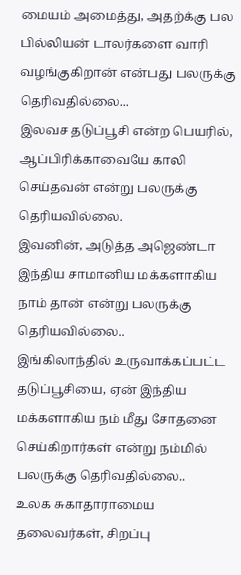மையம் அமைத்து, அதற்க்கு பல பில்லியன் டாலர்களை வாரி வழங்குகிறான் என்பது பலருக்கு தெரிவதில்லை...
இலவச தடுப்பூசி என்ற பெயரில், ஆப்பிரிக்காவையே காலி செய்தவன் என்று பலருக்கு தெரியவில்லை.
இவனின், அடுத்த அஜெண்டா இந்திய சாமானிய மக்களாகிய நாம் தான் என்று பலருக்கு தெரியவில்லை..
இங்கிலாந்தில் உருவாக்கப்பட்ட தடுப்பூசியை, ஏன் இந்திய மக்களாகிய நம் மீது சோதனை செய்கிறார்கள் என்று நம்மில் பலருக்கு தெரிவதில்லை..
உலக சுகாதாராமைய தலைவர்கள், சிறப்பு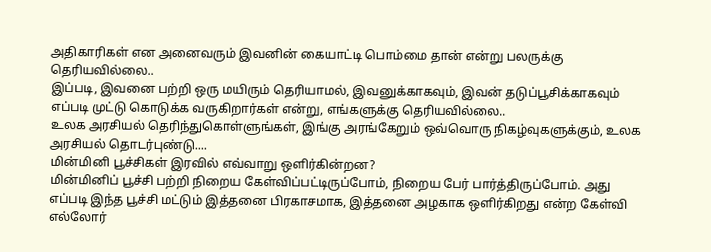அதிகாரிகள் என அனைவரும் இவனின் கையாட்டி பொம்மை தான் என்று பலருக்கு தெரியவில்லை..
இப்படி, இவனை பற்றி ஒரு மயிரும் தெரியாமல், இவனுக்காகவும், இவன் தடுப்பூசிக்காகவும் எப்படி முட்டு கொடுக்க வருகிறார்கள் என்று, எங்களுக்கு தெரியவில்லை..
உலக அரசியல் தெரிந்துகொள்ளுங்கள், இங்கு அரங்கேறும் ஒவ்வொரு நிகழ்வுகளுக்கும், உலக அரசியல் தொடர்புண்டு....
மின்மினி பூச்சிகள் இரவில் எவ்வாறு ஒளிர்கின்றன?
மின்மினிப் பூச்சி பற்றி நிறைய கேள்விப்பட்டிருப்போம், நிறைய பேர் பார்த்திருப்போம். அது எப்படி இந்த பூச்சி மட்டும் இத்தனை பிரகாசமாக, இத்தனை அழகாக ஒளிர்கிறது என்ற கேள்வி எல்லோர்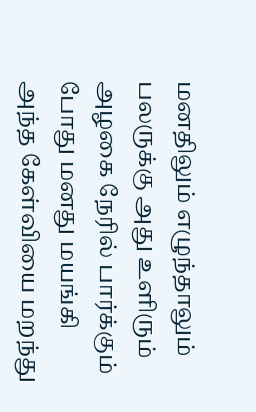மனதிலும் எழுந்தாலும் பலருக்கு அது உளிரும் அழகை நேரில் பார்க்கும் போது மனது மயங்கி அந்த கேள்வியை மறந்து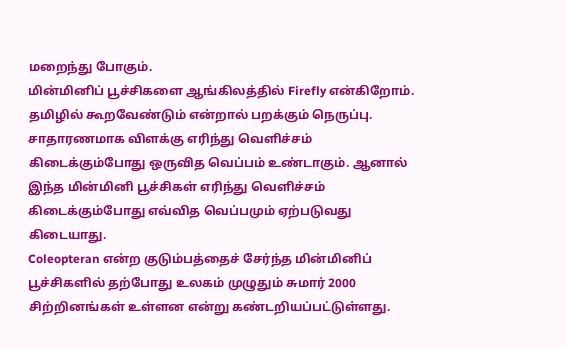மறைந்து போகும்.
மின்மினிப் பூச்சிகளை ஆங்கிலத்தில் Firefly என்கிறோம். தமிழில் கூறவேண்டும் என்றால் பறக்கும் நெருப்பு. சாதாரணமாக விளக்கு எரிந்து வெளிச்சம் கிடைக்கும்போது ஒருவித வெப்பம் உண்டாகும். ஆனால் இந்த மின்மினி பூச்சிகள் எரிந்து வெளிச்சம் கிடைக்கும்போது எவ்வித வெப்பமும் ஏற்படுவது கிடையாது.
Coleopteran என்ற குடும்பத்தைச் சேர்ந்த மின்மினிப் பூச்சிகளில் தற்போது உலகம் முழுதும் சுமார் 2000 சிற்றினங்கள் உள்ளன என்று கண்டறியப்பட்டுள்ளது.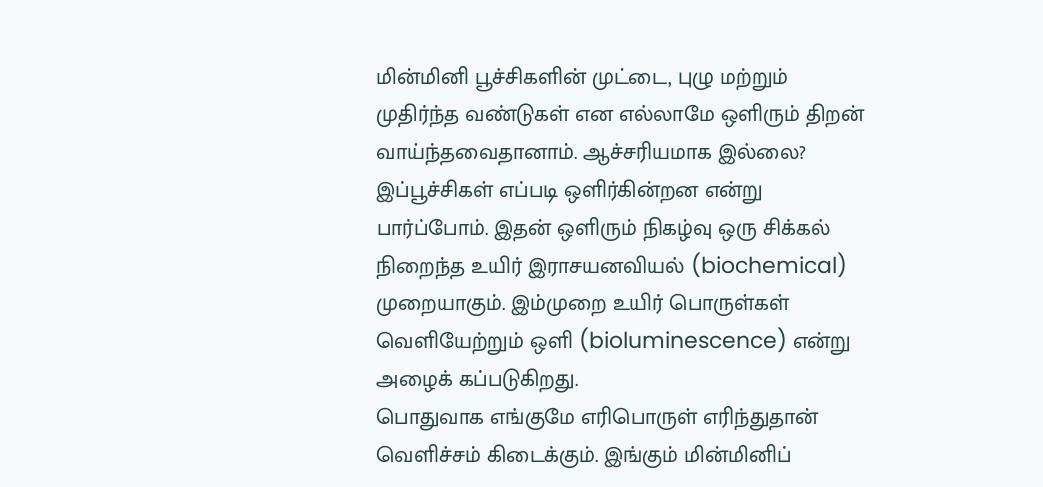மின்மினி பூச்சிகளின் முட்டை, புழு மற்றும் முதிர்ந்த வண்டுகள் என எல்லாமே ஒளிரும் திறன் வாய்ந்தவைதானாம். ஆச்சரியமாக இல்லை?
இப்பூச்சிகள் எப்படி ஒளிர்கின்றன என்று பார்ப்போம். இதன் ஒளிரும் நிகழ்வு ஒரு சிக்கல் நிறைந்த உயிர் இராசயனவியல் (biochemical) முறையாகும். இம்முறை உயிர் பொருள்கள் வெளியேற்றும் ஒளி (bioluminescence) என்று அழைக் கப்படுகிறது.
பொதுவாக எங்குமே எரிபொருள் எரிந்துதான் வெளிச்சம் கிடைக்கும். இங்கும் மின்மினிப்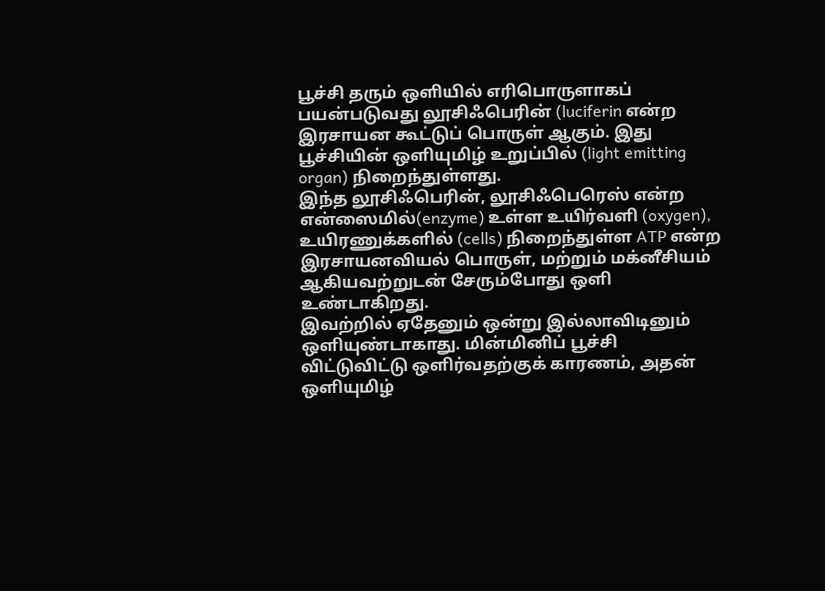பூச்சி தரும் ஒளியில் எரிபொருளாகப் பயன்படுவது லூசிஃபெரின் (luciferin என்ற இரசாயன கூட்டுப் பொருள் ஆகும். இது பூச்சியின் ஒளியுமிழ் உறுப்பில் (light emitting organ) நிறைந்துள்ளது.
இந்த லூசிஃபெரின், லூசிஃபெரெஸ் என்ற என்ஸைமில்(enzyme) உள்ள உயிர்வளி (oxygen), உயிரணுக்களில் (cells) நிறைந்துள்ள ATP என்ற இரசாயனவியல் பொருள், மற்றும் மக்னீசியம் ஆகியவற்றுடன் சேரும்போது ஒளி உண்டாகிறது.
இவற்றில் ஏதேனும் ஒன்று இல்லாவிடினும் ஒளியுண்டாகாது. மின்மினிப் பூச்சி விட்டுவிட்டு ஒளிர்வதற்குக் காரணம், அதன் ஒளியுமிழ்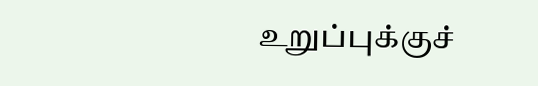உறுப்புக்குச்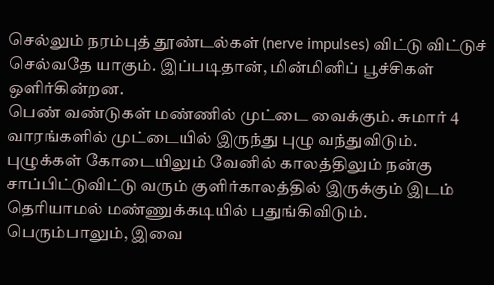செல்லும் நரம்புத் தூண்டல்கள் (nerve impulses) விட்டு விட்டுச் செல்வதே யாகும். இப்படிதான், மின்மினிப் பூச்சிகள் ஒளிர்கின்றன.
பெண் வண்டுகள் மண்ணில் முட்டை வைக்கும். சுமார் 4 வாரங்களில் முட்டையில் இருந்து புழு வந்துவிடும். புழுக்கள் கோடையிலும் வேனில் காலத்திலும் நன்கு சாப்பிட்டுவிட்டு வரும் குளிர்காலத்தில் இருக்கும் இடம் தெரியாமல் மண்ணுக்கடியில் பதுங்கிவிடும். பெரும்பாலும், இவை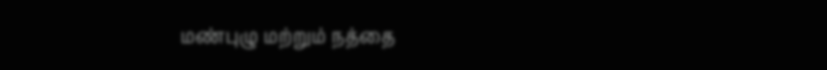மண்புழு மற்றும் நத்தை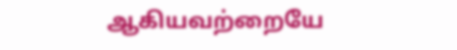ஆகியவற்றையே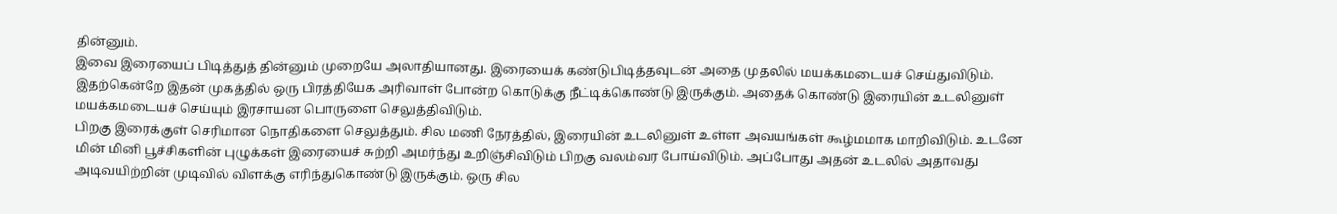தின்னும்.
இவை இரையைப் பிடித்துத் தின்னும் முறையே அலாதியானது. இரையைக் கண்டுபிடித்தவுடன் அதை முதலில் மயக்கமடையச் செய்துவிடும். இதற்கென்றே இதன் முகத்தில் ஒரு பிரத்தியேக அரிவாள் போன்ற கொடுக்கு நீட்டிக்கொண்டு இருக்கும். அதைக் கொண்டு இரையின் உடலினுள் மயக்கமடையச் செய்யும் இரசாயன பொருளை செலுத்திவிடும்.
பிறகு இரைக்குள் செரிமான நொதிகளை செலுத்தும். சில மணி நேரத்தில், இரையின் உடலினுள் உள்ள அவயங்கள் கூழ்மமாக மாறிவிடும். உடனே மின் மினி பூச்சிகளின் புழுக்கள் இரையைச் சுற்றி அமர்ந்து உறிஞ்சிவிடும் பிறகு வலம்வர போய்விடும். அப்போது அதன் உடலில் அதாவது அடிவயிற்றின் முடிவில் விளக்கு எரிந்துகொண்டு இருக்கும். ஒரு சில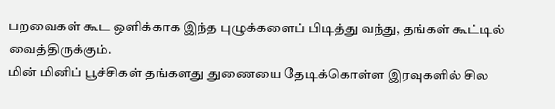பறவைகள் கூட ஒளிக்காக இந்த புழுக்களைப் பிடித்து வந்து, தங்கள் கூட்டில் வைத்திருக்கும்.
மின் மினிப் பூச்சிகள் தங்களது துணையை தேடிக்கொள்ள இரவுகளில் சில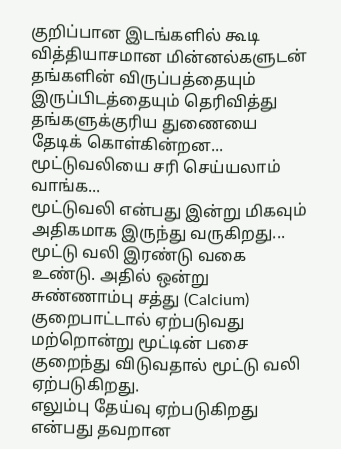குறிப்பான இடங்களில் கூடி வித்தியாசமான மின்னல்களுடன் தங்களின் விருப்பத்தையும் இருப்பிடத்தையும் தெரிவித்து தங்களுக்குரிய துணையை தேடிக் கொள்கின்றன...
மூட்டுவலியை சரி செய்யலாம் வாங்க...
மூட்டுவலி என்பது இன்று மிகவும் அதிகமாக இருந்து வருகிறது...
மூட்டு வலி இரண்டு வகை உண்டு. அதில் ஒன்று சுண்ணாம்பு சத்து (Calcium) குறைபாட்டால் ஏற்படுவது மற்றொன்று மூட்டின் பசை குறைந்து விடுவதால் மூட்டு வலி ஏற்படுகிறது.
எலும்பு தேய்வு ஏற்படுகிறது என்பது தவறான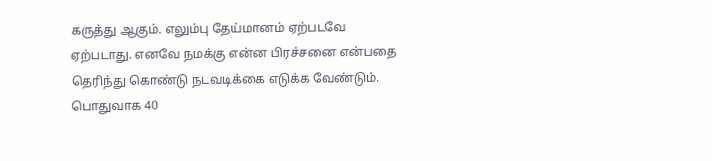கருத்து ஆகும். எலும்பு தேய்மானம் ஏற்படவே ஏற்படாது. எனவே நமக்கு என்ன பிரச்சனை என்பதை தெரிந்து கொண்டு நடவடிக்கை எடுக்க வேண்டும்.
பொதுவாக 40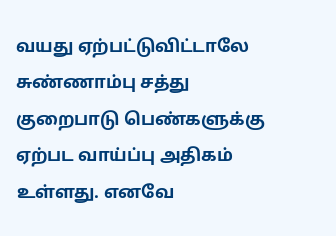வயது ஏற்பட்டுவிட்டாலே சுண்ணாம்பு சத்து குறைபாடு பெண்களுக்கு ஏற்பட வாய்ப்பு அதிகம் உள்ளது. எனவே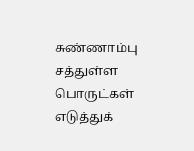சுண்ணாம்பு சத்துள்ள பொருட்கள் எடுத்துக்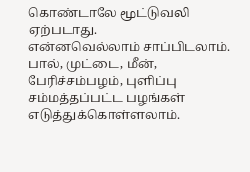கொண்டாலே மூட்டுவலி ஏற்படாது.
என்னவெல்லாம் சாப்பிடலாம். பால், முட்டை, மீன், பேரிச்சம்பழம், புளிப்பு சம்மத்தப்பட்ட பழங்கள் எடுத்துக்கொள்ளலாம்.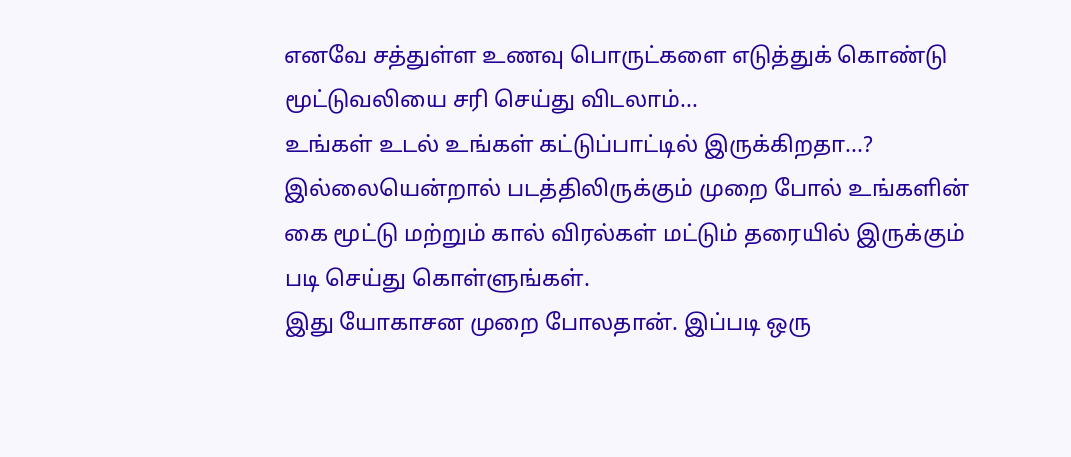எனவே சத்துள்ள உணவு பொருட்களை எடுத்துக் கொண்டு மூட்டுவலியை சரி செய்து விடலாம்...
உங்கள் உடல் உங்கள் கட்டுப்பாட்டில் இருக்கிறதா...?
இல்லையென்றால் படத்திலிருக்கும் முறை போல் உங்களின் கை மூட்டு மற்றும் கால் விரல்கள் மட்டும் தரையில் இருக்கும் படி செய்து கொள்ளுங்கள்.
இது யோகாசன முறை போலதான். இப்படி ஒரு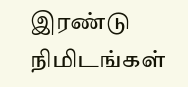இரண்டு நிமிடங்கள்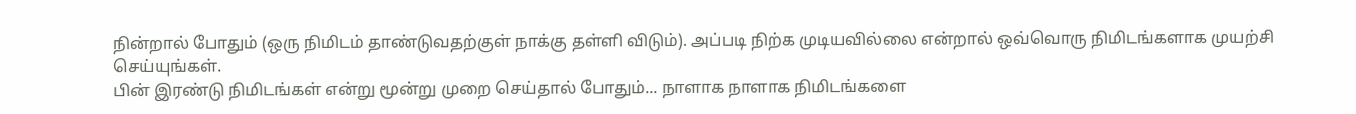நின்றால் போதும் (ஒரு நிமிடம் தாண்டுவதற்குள் நாக்கு தள்ளி விடும்). அப்படி நிற்க முடியவில்லை என்றால் ஒவ்வொரு நிமிடங்களாக முயற்சி செய்யுங்கள்.
பின் இரண்டு நிமிடங்கள் என்று மூன்று முறை செய்தால் போதும்... நாளாக நாளாக நிமிடங்களை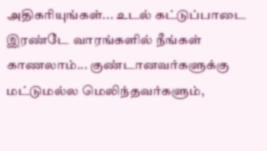அதிகரியுங்கள்... உடல் கட்டுப்பாடை இரண்டே வாரங்களில் நீங்கள் காணலாம்... குண்டானவர்களுக்கு மட்டுமல்ல மெலிந்தவர்களும்,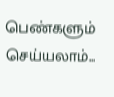பெண்களும் செய்யலாம்...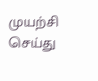முயற்சி செய்து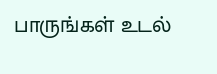பாருங்கள் உடல்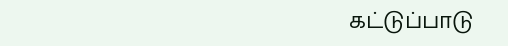கட்டுப்பாடு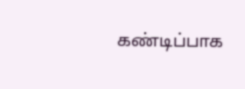கண்டிப்பாக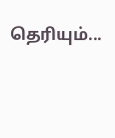தெரியும்...